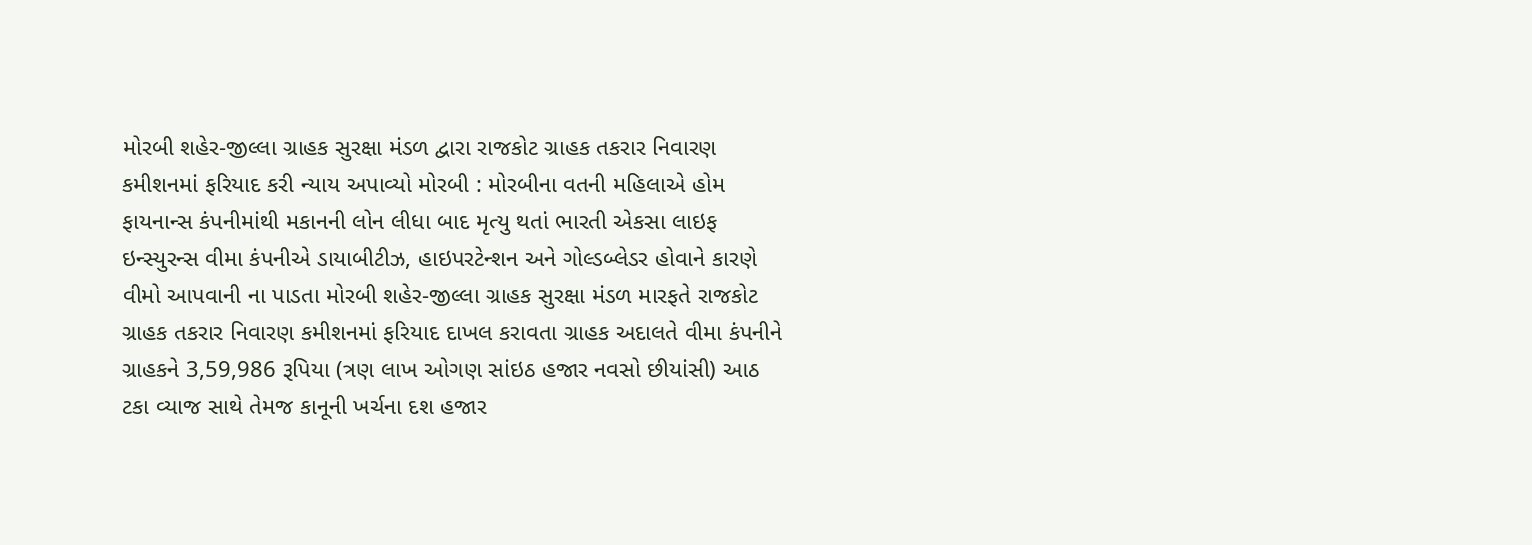મોરબી શહેર-જીલ્લા ગ્રાહક સુરક્ષા મંડળ દ્વારા રાજકોટ ગ્રાહક તકરાર નિવારણ કમીશનમાં ફરિયાદ કરી ન્યાય અપાવ્યો મોરબી : મોરબીના વતની મહિલાએ હોમ ફાયનાન્સ કંપનીમાંથી મકાનની લોન લીધા બાદ મૃત્યુ થતાં ભારતી એકસા લાઇફ ઇન્સ્યુરન્સ વીમા કંપનીએ ડાયાબીટીઝ, હાઇપરટેન્શન અને ગોલ્ડબ્લેડર હોવાને કારણે વીમો આપવાની ના પાડતા મોરબી શહેર-જીલ્લા ગ્રાહક સુરક્ષા મંડળ મારફતે રાજકોટ ગ્રાહક તકરાર નિવારણ કમીશનમાં ફરિયાદ દાખલ કરાવતા ગ્રાહક અદાલતે વીમા કંપનીને ગ્રાહકને 3,59,986 રૂપિયા (ત્રણ લાખ ઓગણ સાંઇઠ હજાર નવસો છીયાંસી) આઠ ટકા વ્યાજ સાથે તેમજ કાનૂની ખર્ચના દશ હજાર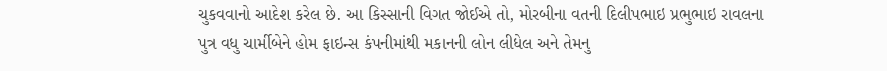ચુકવવાનો આદેશ કરેલ છે. આ કિસ્સાની વિગત જોઈએ તો, મોરબીના વતની દિલીપભાઇ પ્રભુભાઇ રાવલના પુત્ર વધુ ચાર્મીબેને હોમ ફાઇન્સ કંપનીમાંથી મકાનની લોન લીધેલ અને તેમનુ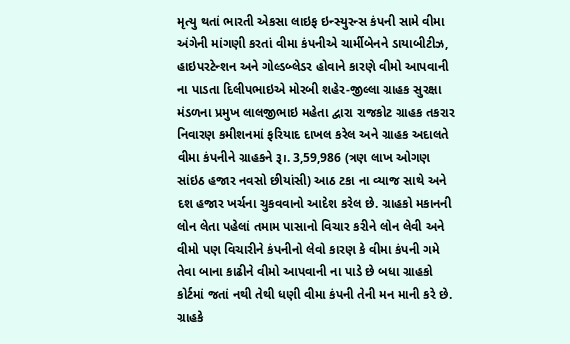મૃત્યુ થતાં ભારતી એકસા લાઇફ ઇન્સ્યુરન્સ કંપની સામે વીમા અંગેની માંગણી કરતાં વીમા કંપનીએ ચાર્મીબેનને ડાયાબીટીઝ, હાઇપરટેન્શન અને ગોલ્ડબ્લેડર હોવાને કારણે વીમો આપવાની ના પાડતા દિલીપભાઇએ મોરબી શહેર-જીલ્લા ગ્રાહક સુરક્ષા મંડળના પ્રમુખ લાલજીભાઇ મહેતા દ્વારા રાજકોટ ગ્રાહક તકરાર નિવારણ કમીશનમાં ફરિયાદ દાખલ કરેલ અને ગ્રાહક અદાલતે વીમા કંપનીને ગ્રાહકને રૂ।. 3,59,986 (ત્રણ લાખ ઓગણ સાંઇઠ હજાર નવસો છીયાંસી) આઠ ટકા ના વ્યાજ સાથે અને દશ હજાર ખર્ચના ચુકવવાનો આદેશ કરેલ છે. ગ્રાહકો મકાનની લોન લેતા પહેલાં તમામ પાસાનો વિચાર કરીને લોન લેવી અને વીમો પણ વિચારીને કંપનીનો લેવો કારણ કે વીમા કંપની ગમે તેવા બાના કાઢીને વીમો આપવાની ના પાડે છે બધા ગ્રાહકો કોર્ટમાં જતાં નથી તેથી ધણી વીમા કંપની તેની મન માની કરે છે. ગ્રાહકે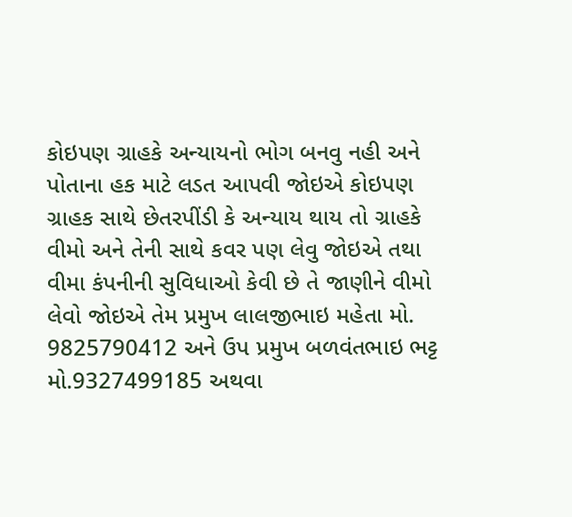કોઇપણ ગ્રાહકે અન્યાયનો ભોગ બનવુ નહી અને પોતાના હક માટે લડત આપવી જોઇએ કોઇપણ ગ્રાહક સાથે છેતરપીંડી કે અન્યાય થાય તો ગ્રાહકે વીમો અને તેની સાથે કવર પણ લેવુ જોઇએ તથા વીમા કંપનીની સુવિધાઓ કેવી છે તે જાણીને વીમો લેવો જોઇએ તેમ પ્રમુખ લાલજીભાઇ મહેતા મો. 9825790412 અને ઉપ પ્રમુખ બળવંતભાઇ ભટ્ટ મો.9327499185 અથવા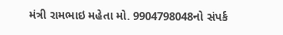મંત્રી રામભાઇ મહેતા મો. 9904798048નો સંપર્ક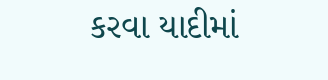કરવા યાદીમાં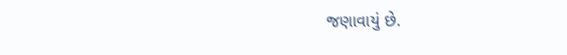જણાવાયું છે.